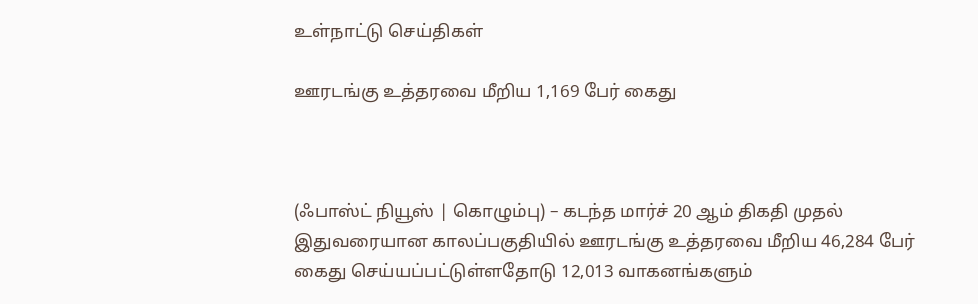உள்நாட்டு செய்திகள்

ஊரடங்கு உத்தரவை மீறிய 1,169 பேர் கைது



(ஃபாஸ்ட் நியூஸ் | கொழும்பு) – கடந்த மார்ச் 20 ஆம் திகதி முதல்  இதுவரையான காலப்பகுதியில் ஊரடங்கு உத்தரவை மீறிய 46,284 பேர் கைது செய்யப்பட்டுள்ளதோடு 12,013 வாகனங்களும்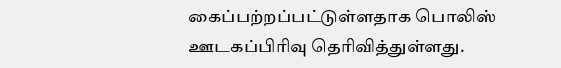கைப்பற்றப்பட்டுள்ளதாக பொலிஸ் ஊடகப்பிரிவு தெரிவித்துள்ளது.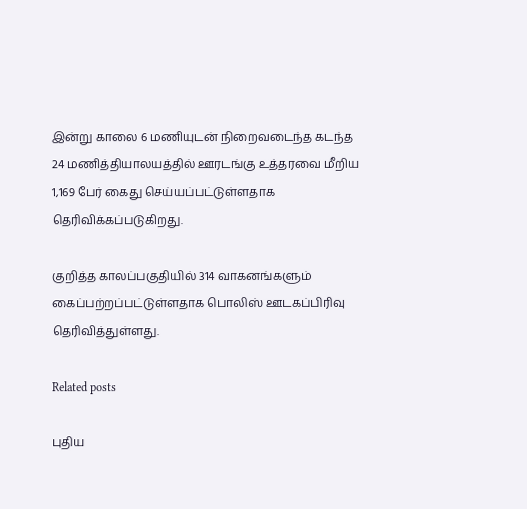இன்று காலை 6 மணியுடன் நிறைவடைந்த கடந்த 24 மணித்தியாலயத்தில் ஊரடங்கு உத்தரவை மீறிய 1,169 பேர் கைது செய்யப்பட்டுள்ளதாக தெரிவிக்கப்படுகிறது.

குறித்த காலப்பகுதியில் 314 வாகனங்களும் கைப்பற்றப்பட்டுள்ளதாக பொலிஸ் ஊடகப்பிரிவு தெரிவித்துள்ளது.

Related posts

புதிய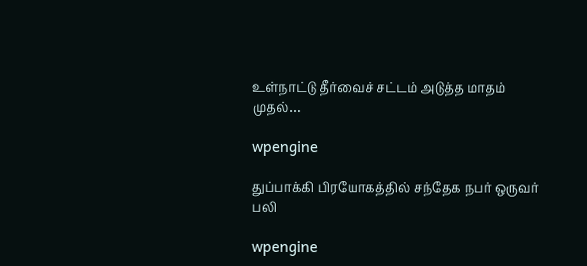உள்நாட்டு தீர்வைச் சட்டம் அடுத்த மாதம் முதல்…

wpengine

துப்பாக்கி பிரயோகத்தில் சந்தேக நபர் ஒருவர் பலி

wpengine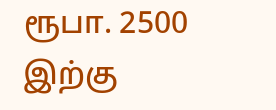ரூபா. 2500 இற்கு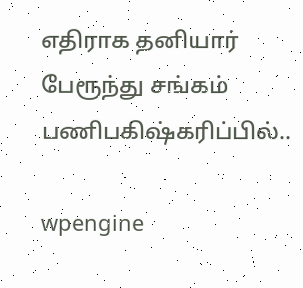எதிராக தனியார் பேரூந்து சங்கம் பணிபகிஷ்கரிப்பில்..

wpengine